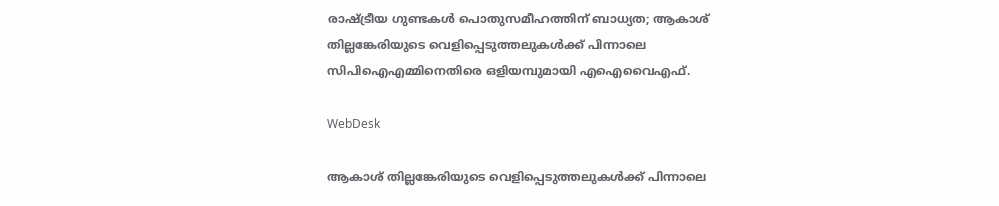രാഷ്ട്രീയ ഗുണ്ടകള്‍ പൊതുസമീഹത്തിന് ബാധ്യത; ആകാശ് തില്ലങ്കേരിയുടെ വെളിപ്പെടുത്തലുകള്‍ക്ക് പിന്നാലെ സിപിഐഎമ്മിനെതിരെ ഒളിയമ്പുമായി എഐവൈഎഫ്.

WebDesk

ആകാശ് തില്ലങ്കേരിയുടെ വെളിപ്പെടുത്തലുകള്‍ക്ക് പിന്നാലെ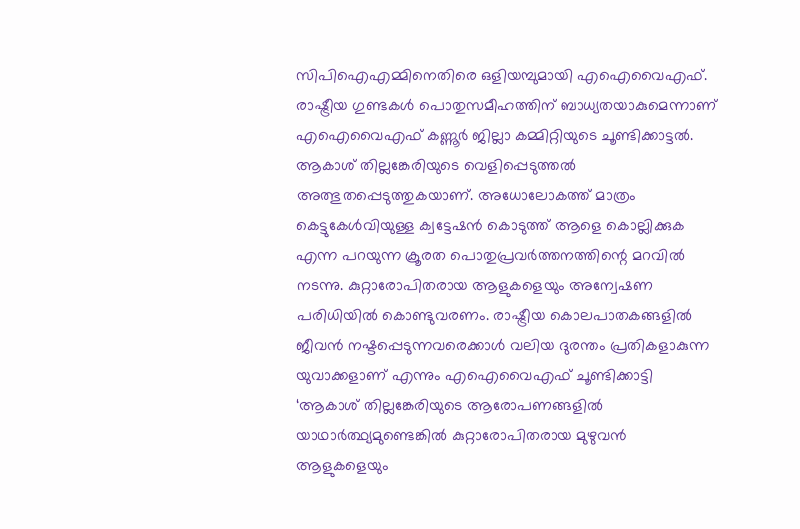സിപിഐഎമ്മിനെതിരെ ഒളിയമ്പുമായി എഐവൈഎഫ്. രാഷ്ട്രീയ ഗുണ്ടകള്‍ പൊതുസമീഹത്തിന് ബാധ്യതയാകുമെന്നാണ് എഐവൈഎഫ് കണ്ണൂര്‍ ജില്ലാ കമ്മിറ്റിയുടെ ചൂണ്ടിക്കാട്ടല്‍. ആകാശ് തില്ലങ്കേരിയുടെ വെളിപ്പെടുത്തല്‍ അത്ഭുതപ്പെടുത്തുകയാണ്. അധോലോകത്ത് മാത്രം കെട്ടുകേള്‍വിയുള്ള ക്വട്ടേഷന്‍ കൊടുത്ത് ആളെ കൊല്ലിക്കുക എന്ന പറയുന്ന ക്രൂരത പൊതുപ്രവര്‍ത്തനത്തിന്റെ മറവില്‍ നടന്നു. കുറ്റാരോപിതരായ ആളുകളെയും അന്വേഷണ പരിധിയില്‍ കൊണ്ടുവരണം. രാഷ്ട്രീയ കൊലപാതകങ്ങളില്‍ ജീവന്‍ നഷ്ടപ്പെടുന്നവരെക്കാള്‍ വലിയ ദുരന്തം പ്രതികളാകുന്ന യുവാക്കളാണ് എന്നും എഐവൈഎഫ് ചൂണ്ടിക്കാട്ടി
‘ആകാശ് തില്ലങ്കേരിയുടെ ആരോപണങ്ങളില്‍ യാഥാര്‍ത്ഥ്യമുണ്ടെങ്കില്‍ കുറ്റാരോപിതരായ മുഴുവന്‍ ആളുകളെയും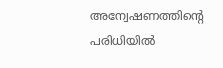അന്വേഷണത്തിന്റെ പരിധിയില്‍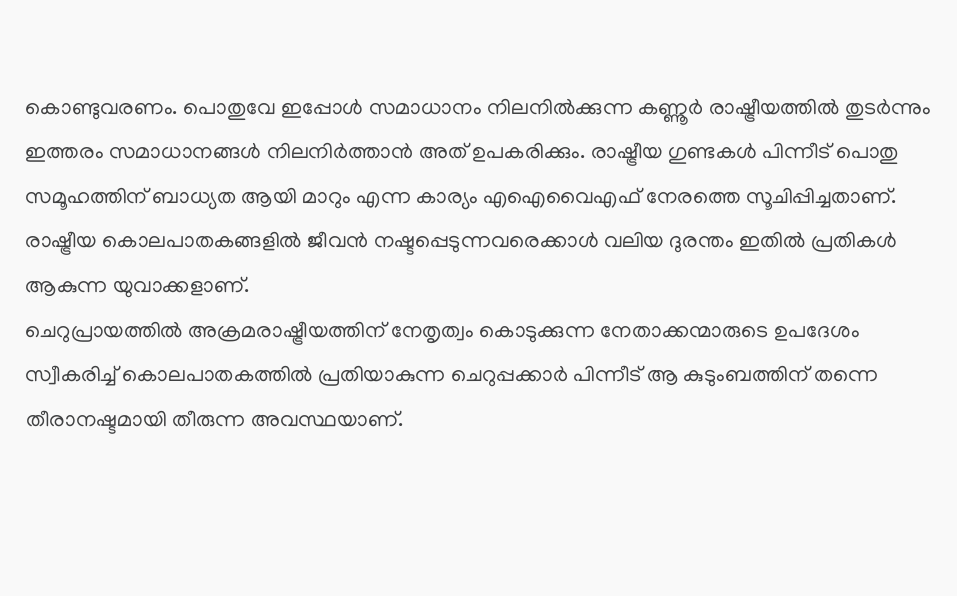കൊണ്ടുവരണം. പൊതുവേ ഇപ്പോള്‍ സമാധാനം നിലനില്‍ക്കുന്ന കണ്ണൂര്‍ രാഷ്ട്രീയത്തില്‍ തുടര്‍ന്നും ഇത്തരം സമാധാനങ്ങള്‍ നിലനിര്‍ത്താന്‍ അത് ഉപകരിക്കും. രാഷ്ട്രീയ ഗുണ്ടകള്‍ പിന്നീട് പൊതു സമൂഹത്തിന് ബാധ്യത ആയി മാറും എന്ന കാര്യം എഐവൈഎഫ് നേരത്തെ സൂചിപ്പിച്ചതാണ്. രാഷ്ട്രീയ കൊലപാതകങ്ങളില്‍ ജീവന്‍ നഷ്ടപ്പെടുന്നവരെക്കാള്‍ വലിയ ദുരന്തം ഇതില്‍ പ്രതികള്‍ ആകുന്ന യുവാക്കളാണ്.
ചെറുപ്രായത്തില്‍ അക്രമരാഷ്ട്രീയത്തിന് നേതൃത്വം കൊടുക്കുന്ന നേതാക്കന്മാരുടെ ഉപദേശം സ്വീകരിച്ച് കൊലപാതകത്തില്‍ പ്രതിയാകുന്ന ചെറുപ്പക്കാര്‍ പിന്നീട് ആ കുടുംബത്തിന് തന്നെ തീരാനഷ്ടമായി തീരുന്ന അവസ്ഥയാണ്.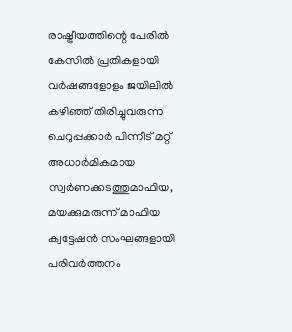രാഷ്ട്രീയത്തിന്റെ പേരില്‍ കേസില്‍ പ്രതികളായി വര്‍ഷങ്ങളോളം ജയിലില്‍ കഴിഞ്ഞ് തിരിച്ചുവരുന്ന ചെറുപ്പക്കാര്‍ പിന്നീട് മറ്റ് അധാര്‍മികമായ സ്വര്‍ണക്കടത്തുമാഫിയ, മയക്കുമരുന്ന് മാഫിയ ക്വട്ടേഷന്‍ സംഘങ്ങളായി പരിവര്‍ത്തനം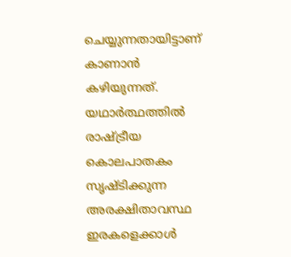ചെയ്യുന്നതായിട്ടാണ് കാണാന്‍ കഴിയുന്നത്.
യഥാര്‍ത്ഥത്തില്‍ രാഷ്ട്രീയ കൊലപാതകം സൃഷ്ടിക്കുന്ന അരക്ഷിതാവസ്ഥ ഇരകളെക്കാള്‍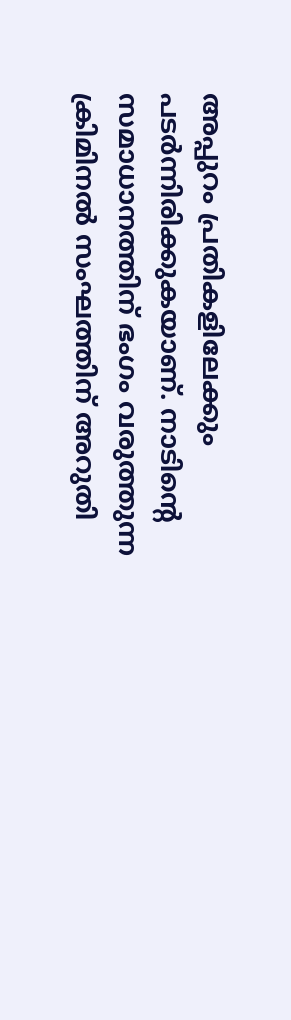അപ്പുറം പ്രതികളിലേക്കും പടര്‍ന്നിരിക്കുകയാണ്. നാടിന്റെ സമാധാനത്തിന് ഭംഗം വരുത്തുന്ന ക്രിമിനല്‍ സംഘത്തിന് അറുതി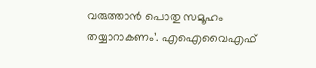വരുത്താന്‍ പൊതു സമൂഹം തയ്യാറാകണം’. എഐവൈഎഫ്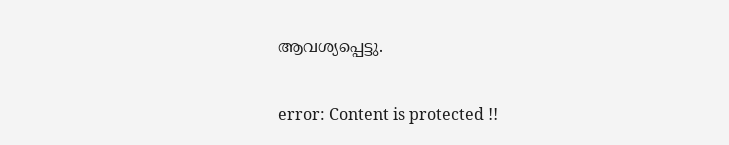ആവശ്യപ്പെട്ടു.

error: Content is protected !!